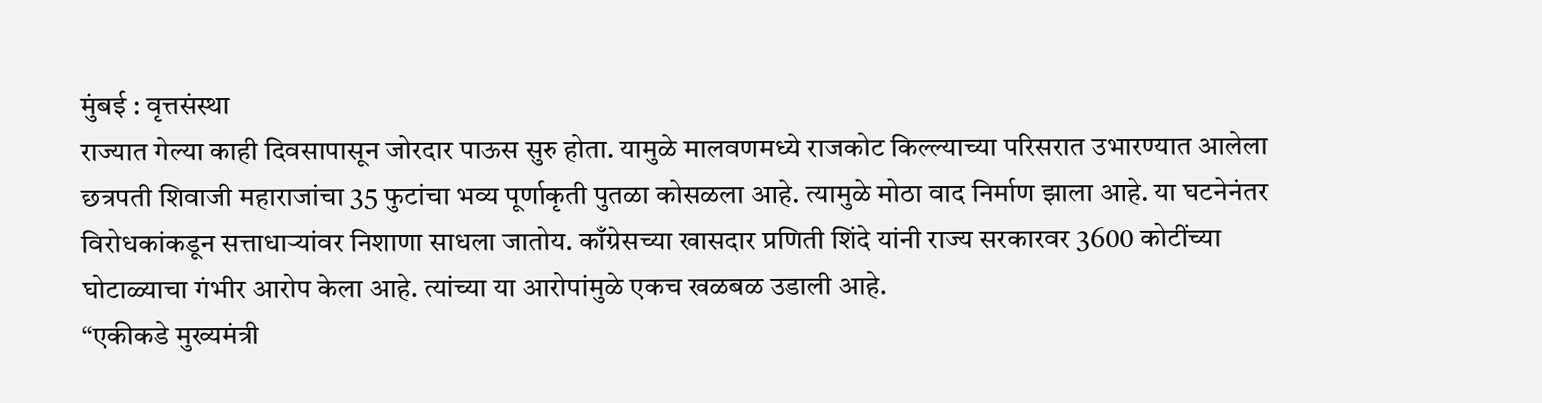मुंबई : वृत्तसंस्था
राज्यात गेल्या काही दिवसापासून जोरदार पाऊस सुरु होता. यामुळे मालवणमध्ये राजकोट किल्ल्याच्या परिसरात उभारण्यात आलेला छत्रपती शिवाजी महाराजांचा 35 फुटांचा भव्य पूर्णाकृती पुतळा कोसळला आहे. त्यामुळे मोठा वाद निर्माण झाला आहे. या घटनेनंतर विरोधकांकडून सत्ताधाऱ्यांवर निशाणा साधला जातोय. काँग्रेसच्या खासदार प्रणिती शिंदे यांनी राज्य सरकारवर 3600 कोटींच्या घोटाळ्याचा गंभीर आरोप केला आहे. त्यांच्या या आरोपांमुळे एकच खळबळ उडाली आहे.
“एकीकडे मुख्यमंत्री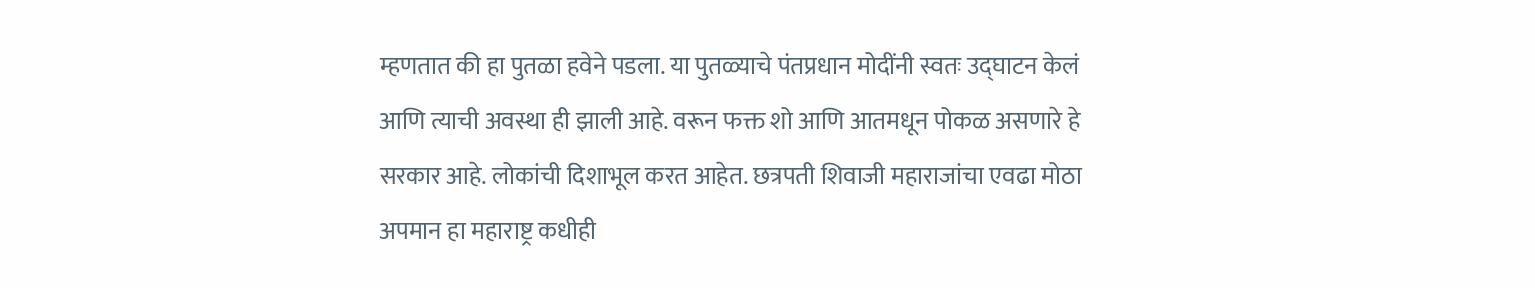म्हणतात की हा पुतळा हवेने पडला. या पुतळ्याचे पंतप्रधान मोदींनी स्वतः उद्घाटन केलं आणि त्याची अवस्था ही झाली आहे. वरून फक्त शो आणि आतमधून पोकळ असणारे हे सरकार आहे. लोकांची दिशाभूल करत आहेत. छत्रपती शिवाजी महाराजांचा एवढा मोठा अपमान हा महाराष्ट्र कधीही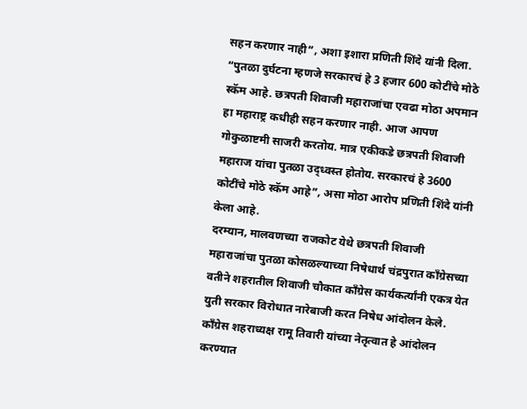सहन करणार नाही”, अशा इशारा प्रणिती शिंदे यांनी दिला. “पुतळा दुर्घटना म्हणजे सरकारचं हे 3 हजार 600 कोटींचे मोठे स्कॅम आहे. छत्रपती शिवाजी महाराजांचा एवढा मोठा अपमान हा महाराष्ट्र कधीही सहन करणार नाही. आज आपण गोकुळाष्टमी साजरी करतोय. मात्र एकीकडे छत्रपती शिवाजी महाराज यांचा पुतळा उद्ध्वस्त होतोय. सरकारचं हे 3600 कोटींचे मोठे स्कॅम आहे”, असा मोठा आरोप प्रणिती शिंदे यांनी केला आहे.
दरम्यान, मालवणच्या राजकोट येथे छत्रपती शिवाजी महाराजांचा पुतळा कोसळल्याच्या निषेधार्थ चंद्रपुरात काँग्रेसच्या वतीने शहरातील शिवाजी चौकात काँग्रेस कार्यकर्त्यांनी एकत्र येत युती सरकार विरोधात नारेबाजी करत निषेध आंदोलन केले. काँग्रेस शहराध्यक्ष रामू तिवारी यांच्या नेतृत्वात हे आंदोलन करण्यात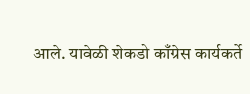आले. यावेळी शेकडो काँग्रेस कार्यकर्ते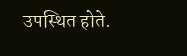उपस्थित होते.